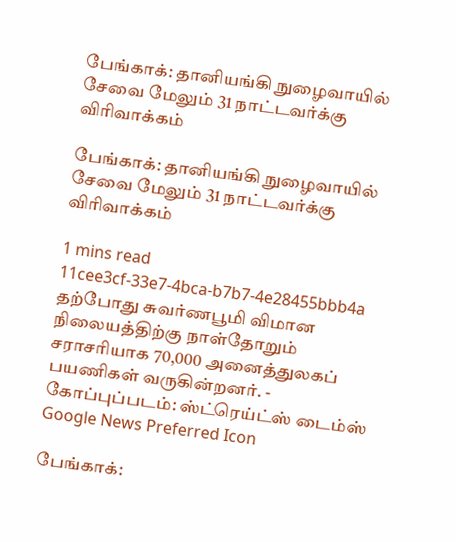பேங்காக்: தானியங்கி நுழைவாயில் சேவை மேலும் 31 நாட்டவர்க்கு விரிவாக்கம்

பேங்காக்: தானியங்கி நுழைவாயில் சேவை மேலும் 31 நாட்டவர்க்கு விரிவாக்கம்

1 mins read
11cee3cf-33e7-4bca-b7b7-4e28455bbb4a
தற்போது சுவர்ணபூமி விமான நிலையத்திற்கு நாள்தோறும் சராசரியாக 70,000 அனைத்துலகப் பயணிகள் வருகின்றனர். - கோப்புப்படம்: ஸ்ட்ரெய்ட்ஸ் டைம்ஸ்
Google News Preferred Icon

பேங்காக்: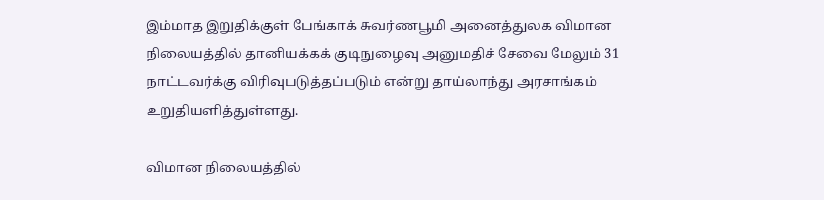இம்மாத இறுதிக்குள் பேங்காக் சுவர்ணபூமி அனைத்துலக விமான நிலையத்தில் தானியக்கக் குடிநுழைவு அனுமதிச் சேவை மேலும் 31 நாட்டவர்க்கு விரிவுபடுத்தப்படும் என்று தாய்லாந்து அரசாங்கம் உறுதியளித்துள்ளது.

விமான நிலையத்தில்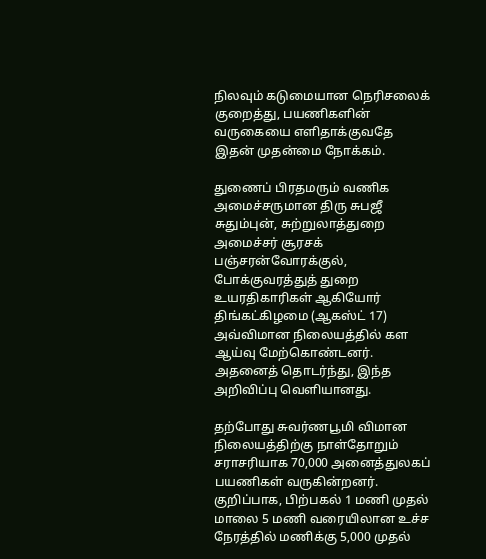நிலவும் கடுமையான நெரிசலைக் குறைத்து, பயணிகளின் வருகையை எளிதாக்குவதே இதன் முதன்மை நோக்கம்.

துணைப் பிரதமரும் வணிக அமைச்சருமான திரு சுபஜீ சுதும்புன், சுற்றுலாத்துறை அமைச்சர் சூரசக் பஞ்சரன்வோரக்குல், போக்குவரத்துத் துறை உயரதிகாரிகள் ஆகியோர் திங்கட்கிழமை (ஆகஸ்ட் 17) அவ்விமான நிலையத்தில் கள ஆய்வு மேற்கொண்டனர். அதனைத் தொடர்ந்து, இந்த அறிவிப்பு வெளியானது.

தற்போது சுவர்ணபூமி விமான நிலையத்திற்கு நாள்தோறும் சராசரியாக 70,000 அனைத்துலகப் பயணிகள் வருகின்றனர். குறிப்பாக, பிற்பகல் 1 மணி முதல் மாலை 5 மணி வரையிலான உச்ச நேரத்தில் மணிக்கு 5,000 முதல்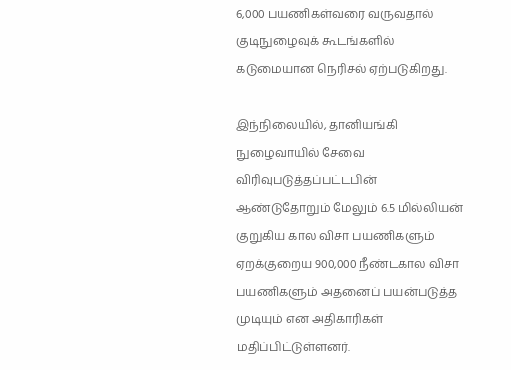6,000 பயணிகள்வரை வருவதால் குடிநுழைவுக் கூடங்களில் கடுமையான நெரிசல் ஏற்படுகிறது.

இந்நிலையில், தானியங்கி நுழைவாயில் சேவை விரிவுபடுத்தப்பட்டபின் ஆண்டுதோறும் மேலும் 6.5 மில்லியன் குறுகிய கால விசா பயணிகளும் ஏறக்குறைய 900,000 நீண்டகால விசா பயணிகளும் அதனைப் பயன்படுத்த முடியும் என அதிகாரிகள் மதிப்பிட்டுள்ளனர்.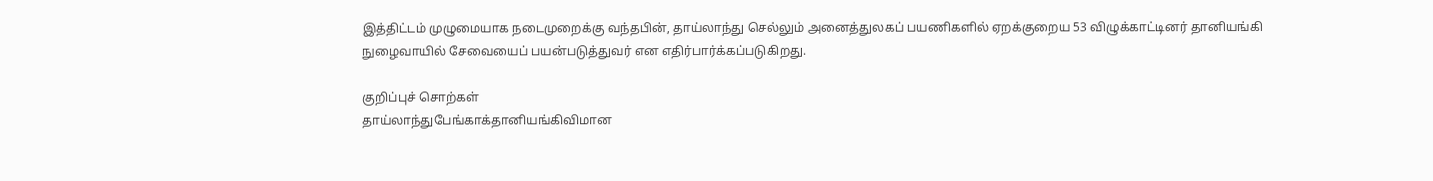இத்திட்டம் முழுமையாக நடைமுறைக்கு வந்தபின், தாய்லாந்து செல்லும் அனைத்துலகப் பயணிகளில் ஏறக்குறைய 53 விழுக்காட்டினர் தானியங்கி நுழைவாயில் சேவையைப் பயன்படுத்துவர் என எதிர்பார்க்கப்படுகிறது.

குறிப்புச் சொற்கள்
தாய்லாந்துபேங்காக்தானியங்கிவிமான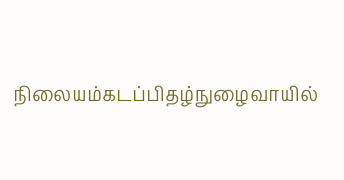நிலையம்கடப்பிதழ்நுழைவாயில்